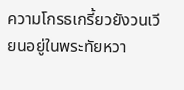ความโกรธเกรี้ยวยังวนเวียนอยู่ในพระทัยหวา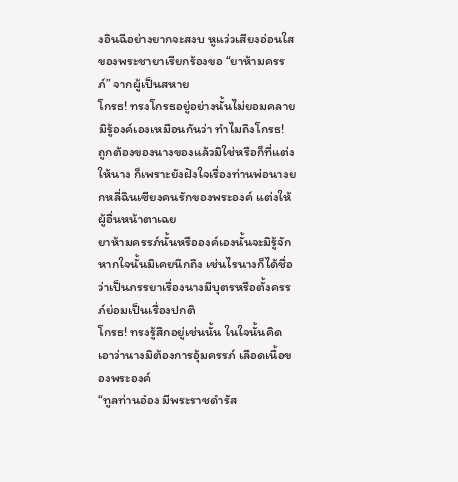งอินฉีอย่างยากจะสงบ หูแว่วเสียงอ่อนใสของพระชายาเรียกร้องขอ “ยาห้ามครรภ์” จากผู้เป็นสหาย
โกรธ! ทรงโกรธอยู่อย่างนั้นไม่ยอมคลาย มิรู้องค์เองเหมือนกันว่า ทำไมถึงโกรธ!
ถูกต้องของนางของแล้วมิใช่หรือก็ที่แต่งให้นาง ก็เพราะยังฝังใจเรื่องท่านพ่อนางยกหลี่ฉินเซียงคนรักของพระองค์ แต่งให้ผู้อื่นหน้าตาเฉย
ยาห้ามครรภ์นั้นหรือองค์เองนั้นจะมิรู้จัก หากใจนั้นมิเคยนึกถึง เช่นไรนางก็ได้ชื่อว่าเป็นภรรยาเรื่องนางมีบุตรหรือตั้งครรภ์ย่อมเป็นเรื่องปกติ
โกรธ! ทรงรู้สึกอยู่เช่นนั้น ในใจนั้นคิดเอาว่านางมิต้องการอุ้มครรภ์ เลือดเนื้อของพระองค์
“ทูลท่านอ๋อง มีพระราชดำรัส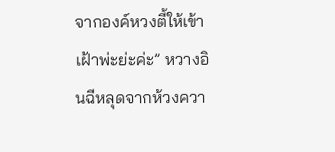จากองค์หวงตี้ให้เข้าเฝ้าพ่ะย่ะค่ะ” หวางอินฉีหลุดจากห้วงควา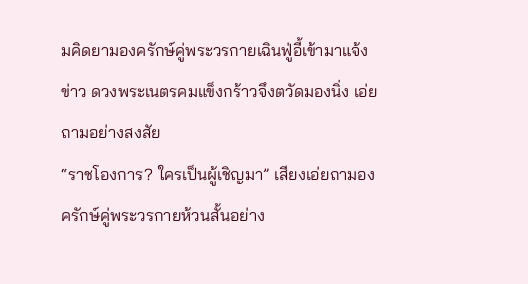มคิดยามองครักษ์คู่พระวรกายเฉินฟู่อี้เข้ามาแจ้งข่าว ดวงพระเนตรคมแข็งกร้าวจึงตวัดมองนิ่ง เอ่ยถามอย่างสงสัย
“ราชโองการ? ใครเป็นผู้เชิญมา” เสียงเอ่ยถามองครักษ์คู่พระวรกายห้วนสั้นอย่าง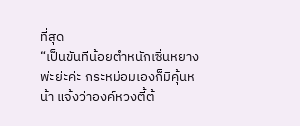ที่สุด
“เป็นขันทีน้อยตำหนักเซิ่นหยางพ่ะย่ะค่ะ กระหม่อมเองก็มิคุ้นหน้า แจ้งว่าองค์หวงตี้ต้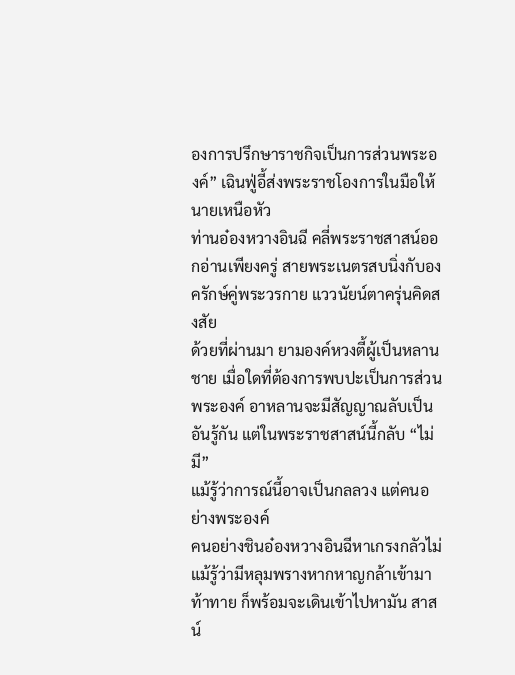องการปรึกษาราชกิจเป็นการส่วนพระองค์” เฉินฟู่อี้ส่งพระราชโองการในมือให้นายเหนือหัว
ท่านอ๋องหวางอินฉี คลี่พระราชสาสน์ออกอ่านเพียงครู่ สายพระเนตรสบนิ่งกับองครักษ์คู่พระวรกาย แววนัยน์ตาครุ่นคิดสงสัย
ด้วยที่ผ่านมา ยามองค์หวงตี้ผู้เป็นหลานชาย เมื่อใดที่ต้องการพบปะเป็นการส่วนพระองค์ อาหลานจะมีสัญญาณลับเป็นอันรู้กัน แต่ในพระราชสาสน์นี้กลับ “ไม่มี”
แม้รู้ว่าการณ์นี้อาจเป็นกลลวง แต่คนอย่างพระองค์
คนอย่างชินอ๋องหวางอินฉีหาเกรงกลัวไม่ แม้รู้ว่ามีหลุมพรางหากหาญกล้าเข้ามาท้าทาย ก็พร้อมจะเดินเข้าไปหามัน สาสน์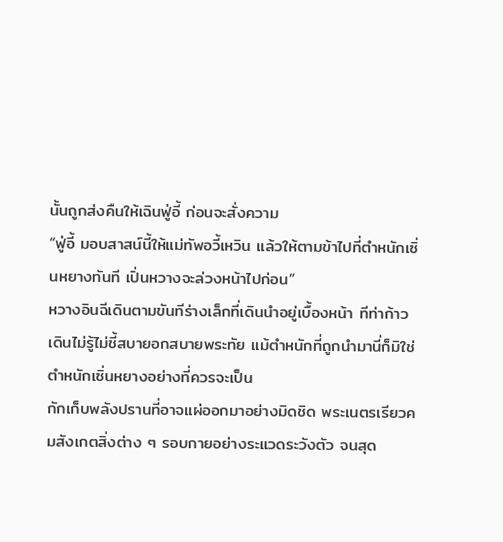นั้นถูกส่งคืนให้เฉินฟู่อี้ ก่อนจะสั่งความ
“ฟู่อี้ มอบสาสน์นี้ให้แม่ทัพอวี้เหวิน แล้วให้ตามข้าไปที่ตำหนักเซิ่นหยางทันที เปิ่นหวางจะล่วงหน้าไปก่อน”
หวางอินฉีเดินตามขันทีร่างเล็กที่เดินนำอยู่เบื้องหน้า ทีท่าก้าวเดินไม่รู้ไม่ชี้สบายอกสบายพระทัย แม้ตำหนักที่ถูกนำมานี่ก็มิใช่
ตำหนักเซิ่นหยางอย่างที่ควรจะเป็น
กักเก็บพลังปรานที่อาจแผ่ออกมาอย่างมิดชิด พระเนตรเรียวคมสังเกตสิ่งต่าง ๆ รอบกายอย่างระแวดระวังตัว จนสุด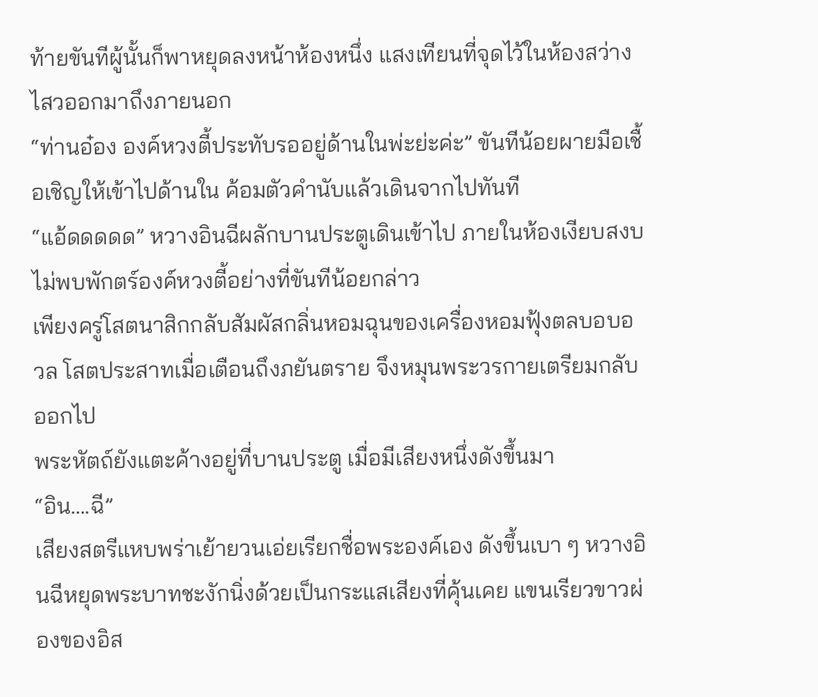ท้ายขันทีผู้นั้นก็พาหยุดลงหน้าห้องหนึ่ง แสงเทียนที่จุดไว้ในห้องสว่างไสวออกมาถึงภายนอก
“ท่านอ๋อง องค์หวงตี้ประทับรออยู่ด้านในพ่ะย่ะค่ะ” ขันทีน้อยผายมือเชื้อเชิญให้เข้าไปด้านใน ค้อมตัวคำนับแล้วเดินจากไปทันที
“แอ้ดดดดด” หวางอินฉีผลักบานประตูเดินเข้าไป ภายในห้องเงียบสงบ ไม่พบพักตร์องค์หวงตี้อย่างที่ขันทีน้อยกล่าว
เพียงครู่โสตนาสิกกลับสัมผัสกลิ่นหอมฉุนของเครื่องหอมฟุ้งตลบอบอวล โสตประสาทเมื่อเตือนถึงภยันตราย จึงหมุนพระวรกายเตรียมกลับออกไป
พระหัตถ์ยังแตะค้างอยู่ที่บานประตู เมื่อมีเสียงหนึ่งดังขึ้นมา
“อิน….ฉี”
เสียงสตรีแหบพร่าเย้ายวนเอ่ยเรียกชื่อพระองค์เอง ดังขึ้นเบา ๆ หวางอินฉีหยุดพระบาทชะงักนิ่งด้วยเป็นกระแสเสียงที่คุ้นเคย แขนเรียวขาวผ่องของอิส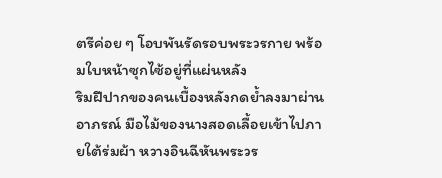ตรีค่อย ๆ โอบพันรัดรอบพระวรกาย พร้อมใบหน้าซุกไซ้อยู่ที่แผ่นหลัง
ริมฝีปากของคนเบื้องหลังกดย้ำลงมาผ่านอาภรณ์ มือไม้ของนางสอดเลื้อยเข้าไปภายใต้ร่มผ้า หวางอินฉีหันพระวร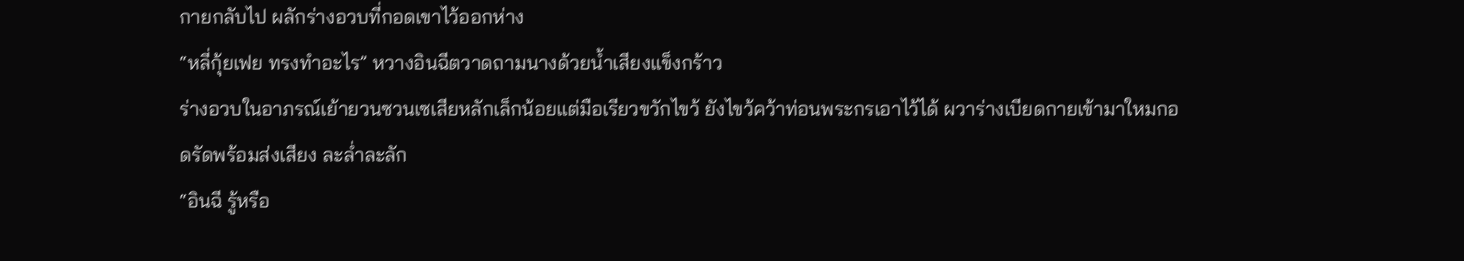กายกลับไป ผลักร่างอวบที่กอดเขาไว้ออกห่าง
“หลี่กุ้ยเฟย ทรงทำอะไร” หวางอินฉีตวาดถามนางด้วยน้ำเสียงแข็งกร้าว
ร่างอวบในอาภรณ์เย้ายวนซวนเซเสียหลักเล็กน้อยแต่มือเรียวขวักไขว้ ยังไขว้คว้าท่อนพระกรเอาไว้ได้ ผวาร่างเบียดกายเข้ามาใหมกอดรัดพร้อมส่งเสียง ละล่ำละลัก
“อินฉี รู้หรือ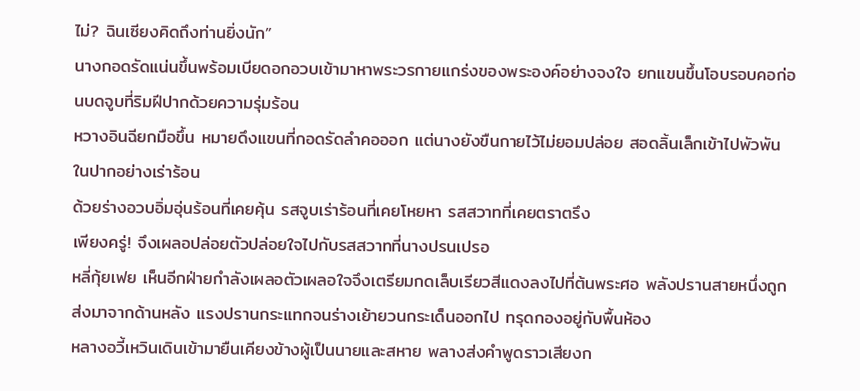ไม่? ฉินเซียงคิดถึงท่านยิ่งนัก”
นางกอดรัดแน่นขึ้นพร้อมเบียดอกอวบเข้ามาหาพระวรกายแกร่งของพระองค์อย่างจงใจ ยกแขนขึ้นโอบรอบคอก่อนบดจูบที่ริมฝีปากด้วยความรุ่มร้อน
หวางอินฉียกมือขึ้น หมายดึงแขนที่กอดรัดลำคอออก แต่นางยังขืนกายไว้ไม่ยอมปล่อย สอดลิ้นเล็กเข้าไปพัวพันในปากอย่างเร่าร้อน
ด้วยร่างอวบอิ่มอุ่นร้อนที่เคยคุ้น รสจูบเร่าร้อนที่เคยโหยหา รสสวาทที่เคยตราตรึง
เพียงครู่! จึงเผลอปล่อยตัวปล่อยใจไปกับรสสวาทที่นางปรนเปรอ
หลี่กุ้ยเฟย เห็นอีกฝ่ายกำลังเผลอตัวเผลอใจจึงเตรียมกดเล็บเรียวสีแดงลงไปที่ต้นพระศอ พลังปรานสายหนึ่งถูกส่งมาจากด้านหลัง แรงปรานกระแทกจนร่างเย้ายวนกระเด็นออกไป ทรุดกองอยู่กับพื้นห้อง
หลางอวี้เหวินเดินเข้ามายืนเคียงข้างผู้เป็นนายและสหาย พลางส่งคำพูดราวเสียงก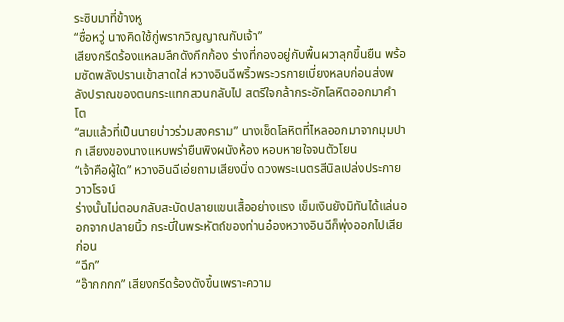ระซิบมาที่ข้างหู
“ซื่อหวู่ นางคิดใช้กู่พรากวิญญาณกับเจ้า”
เสียงกรีดร้องแหลมลึกดังกึกก้อง ร่างที่กองอยู่กับพื้นผวาลุกขึ้นยืน พร้อมซัดพลังปรานเข้าสาดใส่ หวางอินฉีพริ้วพระวรกายเบี่ยงหลบก่อนส่งพลังปราณของตนกระแทกสวนกลับไป สตรีใจกล้ากระอักโลหิตออกมาคำโต
“สมแล้วที่เป็นนายบ่าวร่วมสงคราม” นางเช็ดโลหิตที่ไหลออกมาจากมุมปาก เสียงของนางแหบพร่ายืนพิงผนังห้อง หอบหายใจจนตัวโยน
“เจ้าคือผู้ใด” หวางอินฉีเอ่ยถามเสียงนิ่ง ดวงพระเนตรสีนิลเปล่งประกายวาวโรจน์
ร่างนั้นไม่ตอบกลับสะบัดปลายแขนเสื้ออย่างแรง เข็มเงินยังมิทันได้แล่นออกจากปลายนิ้ว กระบี่ในพระหัตถ์ของท่านอ๋องหวางอินฉีก็พุ่งออกไปเสียก่อน
“ฉึก”
“อ๊ากกกก” เสียงกรีดร้องดังขึ้นเพราะความ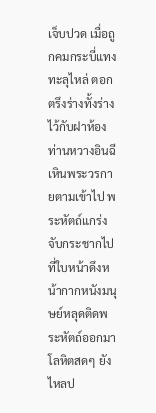เจ็บปวด เมื่อถูกคมกระบี่แทงทะลุไหล่ ตอกตรึงร่างทั้งร่างไว้กับฝาห้อง
ท่านหวางอินฉีเหินพระวรกายตามเข้าไป พระหัตถ์แกร่งจับกระชากไปที่ใบหน้าดึงหน้ากากหนังมนุษย์หลุดติดพระหัตถ์ออกมา โลหิตสดๆ ยังไหลป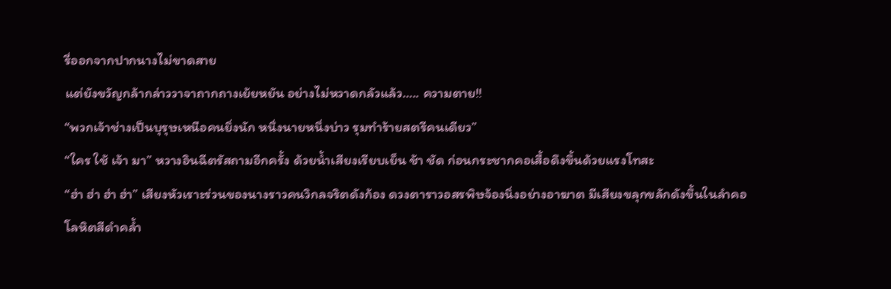รี่ออกจากปากนางไม่ขาดสาย
แต่ยังขวัญกล้ากล่าววาจาถากถางเย้ยหยัน อย่างไม่หวาดกลัวแล้ว….. ความตาย!!
“พวกเจ้าช่างเป็นบุรุษเหนือคนยิ่งนัก หนึ่งนายหนึ่งบ่าว รุมทำร้ายสตรีคนเดียว”
“ใคร ใช้ เจ้า มา” หวางอินฉีตรัสถามอีกครั้ง ด้วยน้ำเสียงเรียบเย็น ช้า ชัด ก่อนกระชากคอเสื้อดึงขึ้นด้วยแรงโทสะ
“ฮ่า ฮ่า ฮ่า ฮ่า” เสียงหัวเราะร่วนของนางราวคนวิกลจริตดังก้อง ดวงตาราวอสรพิษจ้องนิ่งอย่างอาฆาต มีเสียงขลุกขลักดังขึ้นในลำคอ โลหิตสีดำคล้ำ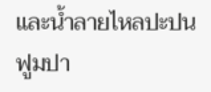และน้ำลายไหลปะปนฟูมปา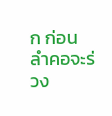ก ก่อนลำคอจะร่วง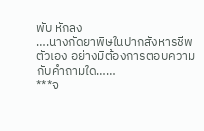พับ หักลง
….นางกัดยาพิษในปากสังหารชีพตัวเอง อย่างมิต้องการตอบความกับคำถามใด……
***จ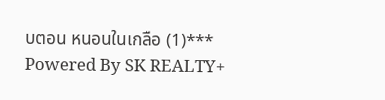บตอน หนอนในเกลือ (1)***
Powered By SK REALTY+